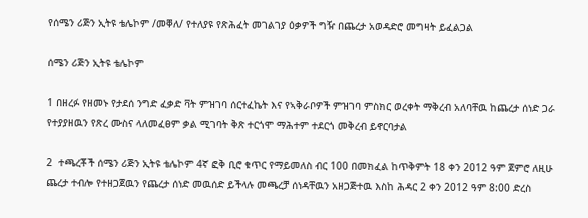የሰሜን ሪጅን ኢትዩ ቴሌኮም /መቐለ/ የተለያዩ የጽሕፈት መገልገያ ዕቃዎች ግዥ በጨረታ አወዳድሮ መግዛት ይፈልጋል

ሰሜን ሪጅን ኢትዩ ቴሌኮም

1 በዘረፉ የዘመኑ የታደሰ ንግድ ፈቃድ ቫት ምዝገባ ሰርተፈኬት እና የኣቅራቦዎች ምዝገባ ምስክር ወረቀት ማቅረብ አለባቸዉ ከጨረታ ሰነድ ጋራ የተያያዘዉን የጽረ ሙስና ላለመፈፀም ቃል ሚገባት ቅጽ ተርጎሞ ማሕተም ተደርጎ መቅረብ ይኖርባታል

2  ተጫረቾች ሰሜን ሪጅን ኢትዩ ቴሌኮም 4ኛ ፎቅ ቢሮ ቁጥር የማይመለስ ብር 100 በመክፈል ከጥቅምት 18 ቀን 2012 ዓም ጀምሮ ለዚሁ ጨረታ ተብሎ የተዘጋጀዉን የጨረታ ሰነድ መዉሰድ ይችላሉ መጫረቻ ሰነዳቸዉን አዘጋጅተዉ እስከ ሕዳር 2 ቀን 2012 ዓም 8:00 ድረስ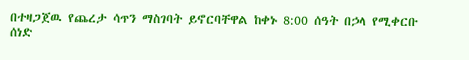በተዛጋጀዉ የጨረታ ሳጥን ማስገባት ይኖርባቸዋል ከቀኑ 8:00 ሰዓት በኃላ የሚቀርቡ ሰነድ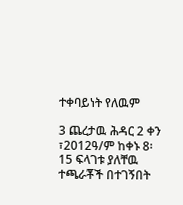ተቀባይነት የለዉም

3 ጨረታዉ ሕዳር 2 ቀን ፣2012ዓ/ም ከቀኑ 8፡15 ፍላገቱ ያለቸዉ ተጫራቾች በተገኝበት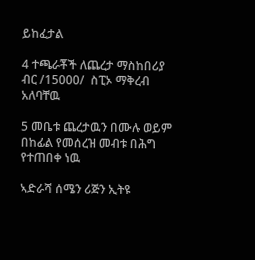ይከፈታል

4 ተጫራቾች ለጨረታ ማስከበሪያ ብር /15000/  ስፒኦ ማቅረብ አለባቸዉ

5 መቤቱ ጨረታዉን በሙሉ ወይም በከፊል የመሰረዝ መብቱ በሕግ የተጠበቀ ነዉ

ኣድራሻ ሰሜን ሪጅን ኢትዩ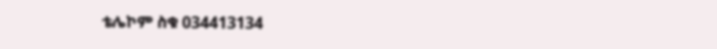ቴሌኮም ስቁ 034413134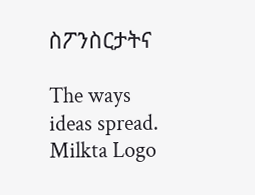ስፖንስርታትና

The ways ideas spread.
Milkta Logo